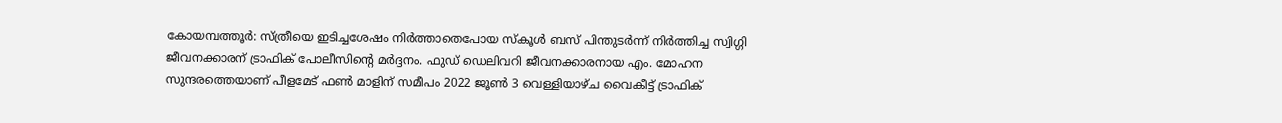കോയമ്പത്തൂർ: സ്ത്രീയെ ഇടിച്ചശേഷം നിർത്താതെപോയ സ്കൂൾ ബസ് പിന്തുടർന്ന് നിർത്തിച്ച സ്വിഗ്ഗി ജീവനക്കാരന് ട്രാഫിക് പോലീസിന്റെ മർദ്ദനം. ഫുഡ് ഡെലിവറി ജീവനക്കാരനായ എം. മോഹന സുന്ദരത്തെയാണ് പീളമേട് ഫൺ മാളിന് സമീപം 2022 ജൂൺ 3 വെള്ളിയാഴ്ച വൈകീട്ട് ട്രാഫിക്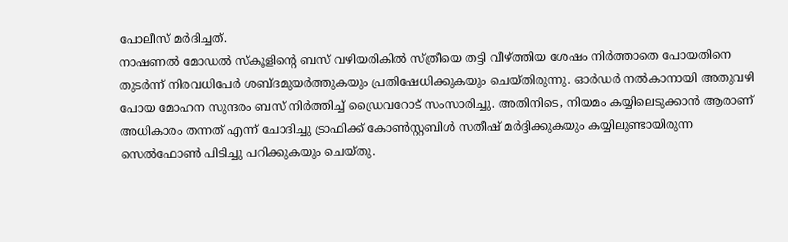പോലീസ് മർദിച്ചത്.
നാഷണൽ മോഡൽ സ്കൂളിന്റെ ബസ് വഴിയരികിൽ സ്ത്രീയെ തട്ടി വീഴ്ത്തിയ ശേഷം നിർത്താതെ പോയതിനെ തുടർന്ന് നിരവധിപേർ ശബ്ദമുയർത്തുകയും പ്രതിഷേധിക്കുകയും ചെയ്തിരുന്നു. ഓർഡർ നൽകാനായി അതുവഴി പോയ മോഹന സുന്ദരം ബസ് നിർത്തിച്ച് ഡ്രൈവറോട് സംസാരിച്ചു. അതിനിടെ, നിയമം കയ്യിലെടുക്കാൻ ആരാണ് അധികാരം തന്നത് എന്ന് ചോദിച്ചു ട്രാഫിക്ക് കോൺസ്റ്റബിൾ സതീഷ് മർദ്ദിക്കുകയും കയ്യിലുണ്ടായിരുന്ന സെൽഫോൺ പിടിച്ചു പറിക്കുകയും ചെയ്തു.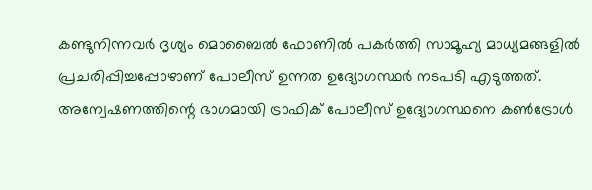കണ്ടുനിന്നവർ ദൃശ്യം മൊബൈൽ ഫോണിൽ പകർത്തി സാമൂഹ്യ മാധ്യമങ്ങളിൽ പ്രചരിപ്പിച്ചപ്പോഴാണ് പോലീസ് ഉന്നത ഉദ്യോഗസ്ഥർ നടപടി എടുത്തത്. അന്വേഷണത്തിന്റെ ഭാഗമായി ട്രാഫിക് പോലീസ് ഉദ്യോഗസ്ഥനെ കൺട്രോൾ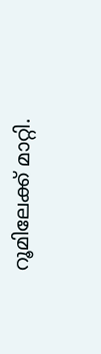റൂമിലേക്ക് മാറ്റി.